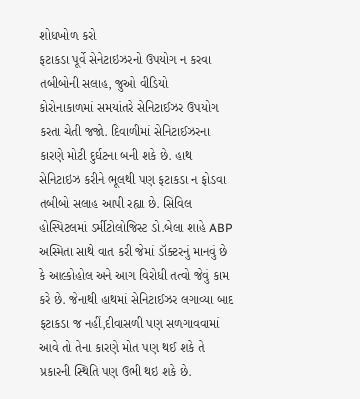શોધખોળ કરો
ફટાકડા પૂર્વે સેનેટાઇઝરનો ઉપયોગ ન કરવા તબીબોની સલાહ, જુઓ વીડિયો
કોરોનાકાળમાં સમયાંતરે સેનિટાઈઝર ઉપયોગ કરતા ચેતી જજો. દિવાળીમાં સેનિટાઈઝરના કારણે મોટી દુર્ઘટના બની શકે છે. હાથ સેનિટાઇઝ કરીને ભૂલથી પણ ફટાકડા ન ફોડવા તબીબો સલાહ આપી રહ્યા છે. સિવિલ હોસ્પિટલમાં ડર્મીટોલોજિસ્ટ ડો.બેલા શાહે ABP અસ્મિતા સાથે વાત કરી જેમાં ડૉક્ટરનું માનવું છે કે આલ્કોહોલ અને આગ વિરોધી તત્વો જેવું કામ કરે છે. જેનાથી હાથમાં સેનિટાઈઝર લગાવ્યા બાદ ફટાકડા જ નહીં,દીવાસળી પણ સળગાવવામાં આવે તો તેના કારણે મોત પણ થઈ શકે તે પ્રકારની સ્થિતિ પણ ઉભી થઇ શકે છે.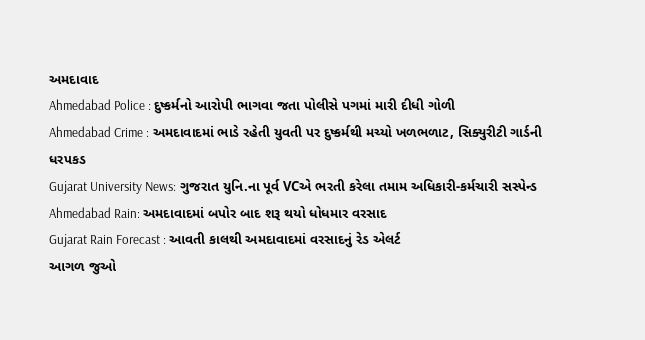અમદાવાદ
Ahmedabad Police : દુષ્કર્મનો આરોપી ભાગવા જતા પોલીસે પગમાં મારી દીધી ગોળી
Ahmedabad Crime : અમદાવાદમાં ભાડે રહેતી યુવતી પર દુષ્કર્મથી મચ્યો ખળભળાટ, સિક્યુરીટી ગાર્ડની ધરપકડ
Gujarat University News: ગુજરાત યુનિ.ના પૂર્વ VCએ ભરતી કરેલા તમામ અધિકારી-કર્મચારી સસ્પેન્ડ
Ahmedabad Rain: અમદાવાદમાં બપોર બાદ શરૂ થયો ધોધમાર વરસાદ
Gujarat Rain Forecast : આવતી કાલથી અમદાવાદમાં વરસાદનું રેડ એલર્ટ
આગળ જુઓ